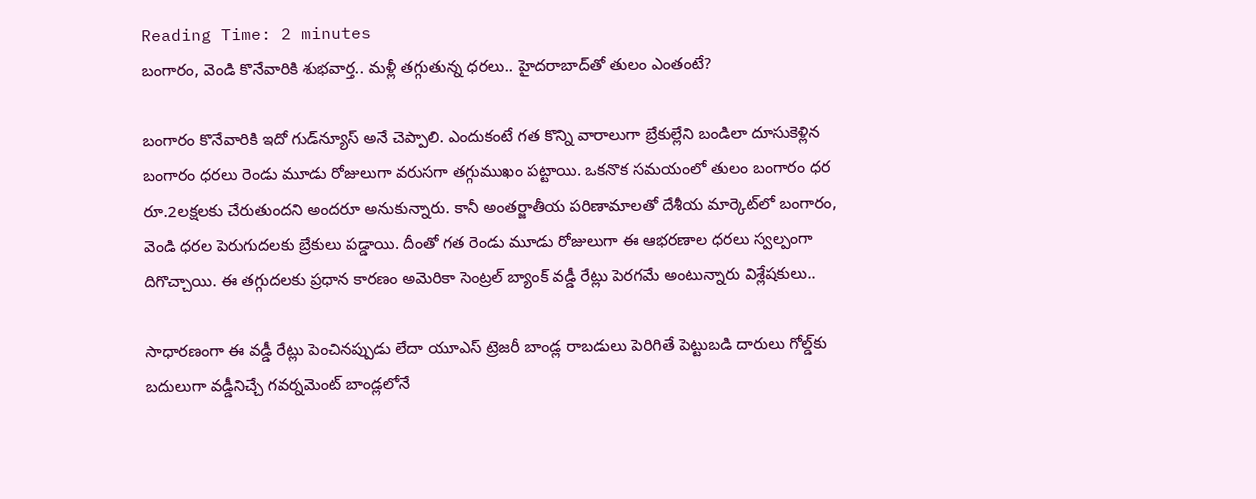Reading Time: 2 minutes
బంగారం, వెండి కొనేవారికి శుభవార్త.. మళ్లీ తగ్గుతున్న ధరలు.. హైదరాబాద్‌తో తులం ఎంతంటే?

బంగారం కొనేవారికి ఇదో గుడ్‌న్యూస్ అనే చెప్పాలి. ఎందుకంటే గత కొన్ని వారాలుగా బ్రేకుల్లేని బండిలా దూసుకెళ్లిన బంగారం ధరలు రెండు మూడు రోజులుగా వరుసగా తగ్గుముఖం పట్టాయి. ఒకనొక సమయంలో తులం బంగారం ధర రూ.2లక్షలకు చేరుతుందని అందరూ అనుకున్నారు. కానీ అంతర్జాతీయ పరిణామాలతో దేశీయ మార్కెట్‌లో బంగారం, వెండి ధరల పెరుగుదలకు బ్రేకులు పడ్డాయి. దీంతో గత రెండు మూడు రోజులుగా ఈ ఆభరణాల ధరలు స్వల్పంగా దిగొచ్చాయి. ఈ తగ్గుదలకు ప్రధాన కారణం అమెరికా సెంట్రల్ బ్యాంక్ వడ్డీ రేట్లు పెరగమే అంటున్నారు విశ్లేషకులు..

సాధారణంగా ఈ వడ్డీ రేట్లు పెంచినప్పుడు లేదా యూఎస్ ట్రెజరీ బాండ్ల రాబడులు పెరిగితే పెట్టుబడి దారులు గోల్డ్‌కు బదులుగా వడ్డీనిచ్చే గవర్నమెంట్ బాండ్లలోనే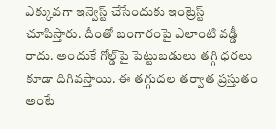ఎక్కువగా ఇన్వెస్ట్ చేసేందుకు ఇంట్రెస్ట్ చూపిస్తారు. దీంతో బంగారంపై ఎలాంటి వడ్డీ రాదు. అందుకే గోల్డ్‌పై పెట్టుబడులు తగ్గి ధరలు కూడా దిగివస్తాయి. ఈ తగ్గుదల తర్వాత ప్రస్తుతం అంటే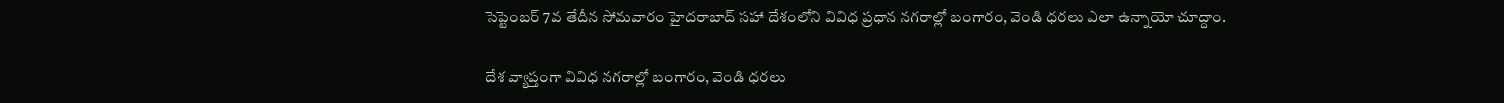సెప్టెంబర్ 7వ తేదీన సోమవారం హైదరాబాద్ సహా దేశంలోని వివిధ ప్రధాన నగరాల్లో బంగారం, వెండి ధరలు ఎలా ఉన్నాయో చూద్దాం.

దేశ వ్యాప్తంగా వివిధ నగరాల్లో బంగారం, వెండి ధరలు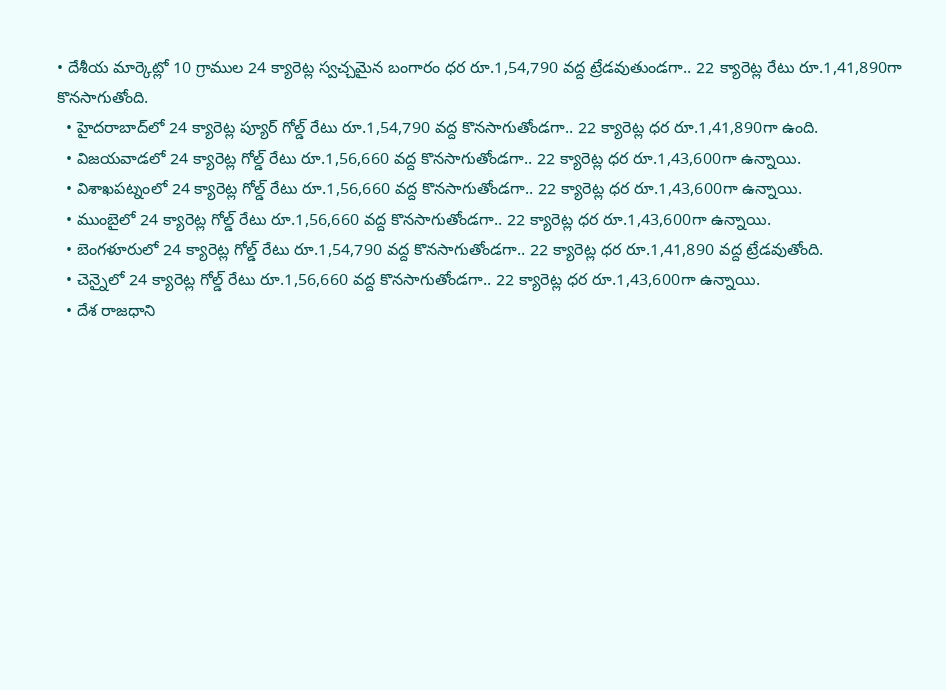• దేశీయ మార్కెట్లో 10 గ్రాముల 24 క్యారెట్ల స్వచ్చమైన బంగారం ధర రూ.1,54,790 వద్ద ట్రేడవుతుండగా.. 22 క్యారెట్ల రేటు రూ.1,41,890గా కొనసాగుతోంది.
  • హైదరాబాద్‌లో 24 క్యారెట్ల ప్యూర్ గోల్డ్ రేటు రూ.1,54,790 వద్ద కొనసాగుతోండగా.. 22 క్యారెట్ల ధర రూ.1,41,890గా ఉంది.
  • విజయవాడలో 24 క్యారెట్ల గోల్డ్ రేటు రూ.1,56,660 వద్ద కొనసాగుతోండగా.. 22 క్యారెట్ల ధర రూ.1,43,600గా ఉన్నాయి.
  • విశాఖపట్నంలో 24 క్యారెట్ల గోల్డ్ రేటు రూ.1,56,660 వద్ద కొనసాగుతోండగా.. 22 క్యారెట్ల ధర రూ.1,43,600గా ఉన్నాయి.
  • ముంబైలో 24 క్యారెట్ల గోల్డ్ రేటు రూ.1,56,660 వద్ద కొనసాగుతోండగా.. 22 క్యారెట్ల ధర రూ.1,43,600గా ఉన్నాయి.
  • బెంగళూరులో 24 క్యారెట్ల గోల్డ్ రేటు రూ.1,54,790 వద్ద కొనసాగుతోండగా.. 22 క్యారెట్ల ధర రూ.1,41,890 వద్ద ట్రేడవుతోంది.
  • చెన్నైలో 24 క్యారెట్ల గోల్డ్ రేటు రూ.1,56,660 వద్ద కొనసాగుతోండగా.. 22 క్యారెట్ల ధర రూ.1,43,600గా ఉన్నాయి.
  • దేశ రాజధాని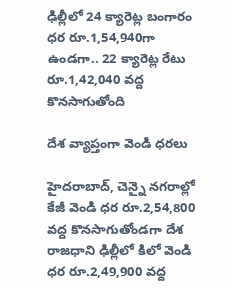ఢిల్లీలో 24 క్యారెట్ల బంగారం ధర రూ.1,54,940గా ఉండగా.. 22 క్యారెట్ల రేటు రూ.1,42,040 వద్ద కొనసాగుతోంది

దేశ వ్యాప్తంగా వెండి ధరలు

హైదరాబాద్‌, చెన్నై నగరాల్లో కేజీ వెండి ధర రూ.2,54,800 వద్ద కొనసాగుతోండగా దేశ రాజధాని ఢిల్లీలో కిలో వెండి ధర రూ.2,49,900 వద్ద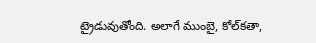ట్రైడువుతోంది. అలాగే ముంబై, కోల్‌కతా,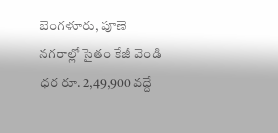బెంగళూరు, పూణె నగరాల్లో సైతం కేజీ వెండి ధర రూ. 2,49,900 వద్దే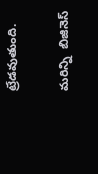ట్రేడవుతుంది.

మరిన్ని  బిజినెస్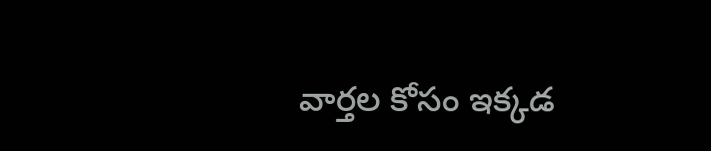వార్తల కోసం ఇక్కడ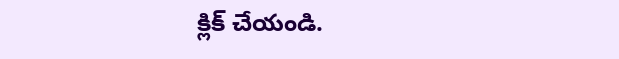క్లిక్ చేయండి.